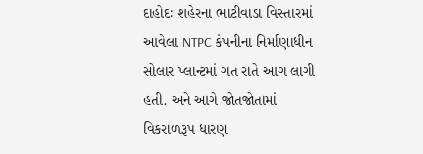દાહોદઃ શહેરના ભાટીવાડા વિસ્તારમાં આવેલા NTPC કંપનીના નિર્માણાધીન સોલાર પ્લાન્ટમાં ગત રાતે આગ લાગી હતી. અને આગે જોતજોતામાં વિકરાળરૂપ ધારણ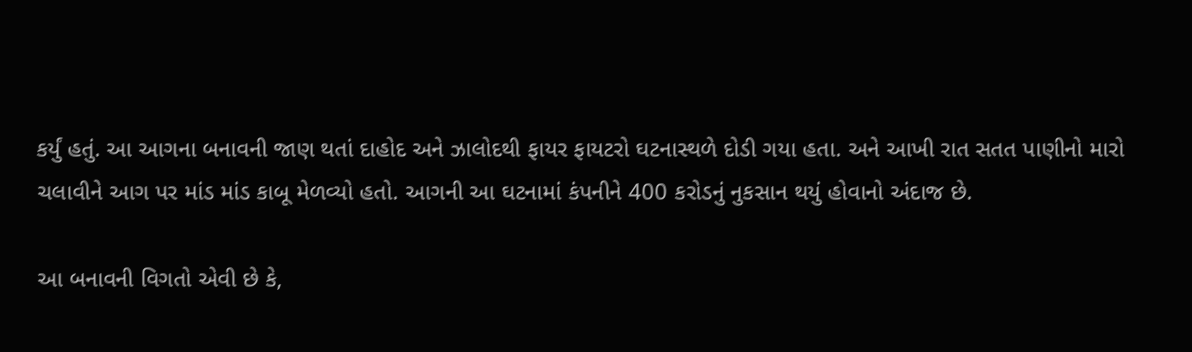કર્યું હતું. આ આગના બનાવની જાણ થતાં દાહોદ અને ઝાલોદથી ફાયર ફાયટરો ઘટનાસ્થળે દોડી ગયા હતા. અને આખી રાત સતત પાણીનો મારો ચલાવીને આગ પર માંડ માંડ કાબૂ મેળવ્યો હતો. આગની આ ઘટનામાં કંપનીને 400 કરોડનું નુકસાન થયું હોવાનો અંદાજ છે.

આ બનાવની વિગતો એવી છે કે,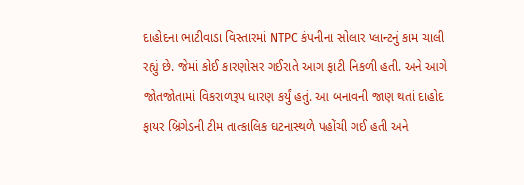દાહોદના ભાટીવાડા વિસ્તારમાં NTPC કંપનીના સોલાર પ્લાન્ટનું કામ ચાલી રહ્યું છે. જેમાં કોઈ કારણોસર ગઈરાતે આગ ફાટી નિકળી હતી. અને આગે જોતજોતામાં વિકરાળરૂપ ધારણ કર્યું હતું. આ બનાવની જાણ થતાં દાહોદ ફાયર બ્રિગેડની ટીમ તાત્કાલિક ઘટનાસ્થળે પહોંચી ગઈ હતી અને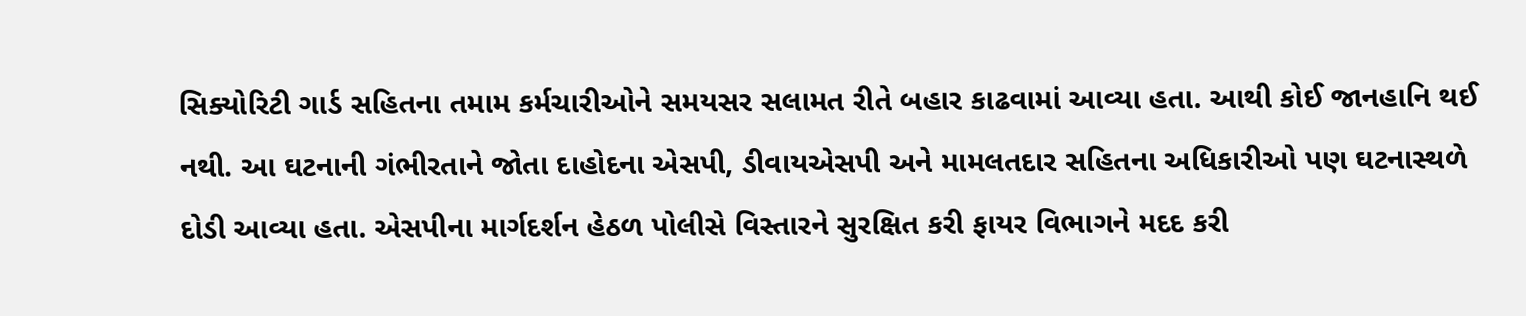સિક્યોરિટી ગાર્ડ સહિતના તમામ કર્મચારીઓને સમયસર સલામત રીતે બહાર કાઢવામાં આવ્યા હતા. આથી કોઈ જાનહાનિ થઈ નથી. આ ઘટનાની ગંભીરતાને જોતા દાહોદના એસપી, ડીવાયએસપી અને મામલતદાર સહિતના અધિકારીઓ પણ ઘટનાસ્થળે દોડી આવ્યા હતા. એસપીના માર્ગદર્શન હેઠળ પોલીસે વિસ્તારને સુરક્ષિત કરી ફાયર વિભાગને મદદ કરી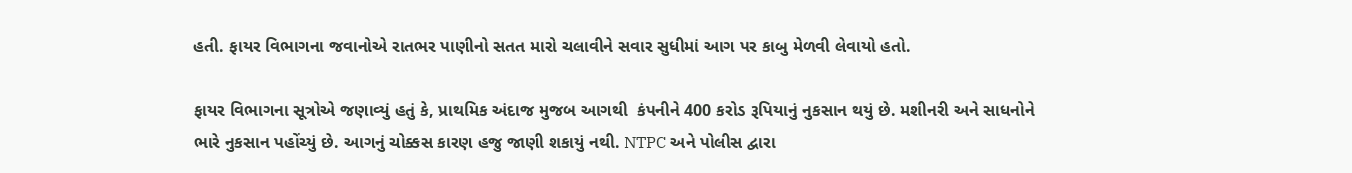હતી. ફાયર વિભાગના જવાનોએ રાતભર પાણીનો સતત મારો ચલાવીને સવાર સુધીમાં આગ પર કાબુ મેળવી લેવાયો હતો.

ફાયર વિભાગના સૂત્રોએ જણાવ્યું હતું કે, પ્રાથમિક અંદાજ મુજબ આગથી  કંપનીને 400 કરોડ રૂપિયાનું નુકસાન થયું છે. મશીનરી અને સાધનોને ભારે નુકસાન પહોંચ્યું છે. આગનું ચોક્કસ કારણ હજુ જાણી શકાયું નથી. NTPC અને પોલીસ દ્વારા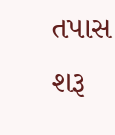તપાસ શરૂ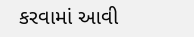કરવામાં આવી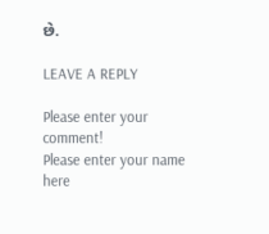છે.

LEAVE A REPLY

Please enter your comment!
Please enter your name here